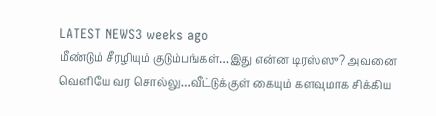LATEST NEWS3 weeks ago
மீண்டும் சீரழியும் குடும்பங்கள்…இது என்ன டிரஸ்ஸு? அவனை வெளியே வர சொல்லு…வீட்டுக்குள் கையும் களவுமாக சிக்கிய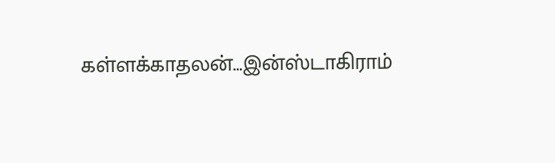கள்ளக்காதலன்…இன்ஸ்டாகிராம்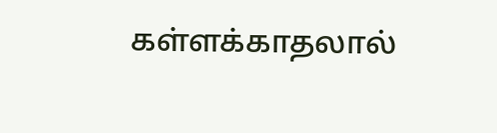கள்ளக்காதலால்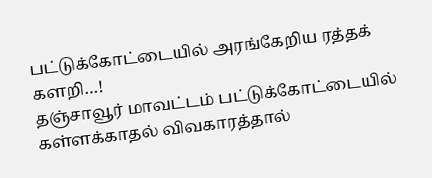பட்டுக்கோட்டையில் அரங்கேறிய ரத்தக் களறி…!
தஞ்சாவூர் மாவட்டம் பட்டுக்கோட்டையில் கள்ளக்காதல் விவகாரத்தால்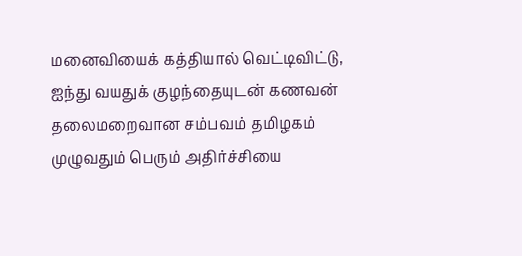மனைவியைக் கத்தியால் வெட்டிவிட்டு, ஐந்து வயதுக் குழந்தையுடன் கணவன் தலைமறைவான சம்பவம் தமிழகம் முழுவதும் பெரும் அதிர்ச்சியை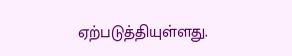ஏற்படுத்தியுள்ளது.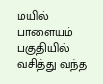மயில் பாளையம் பகுதியில் வசித்து வந்த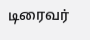டிரைவர்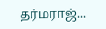தர்மராஜ்...